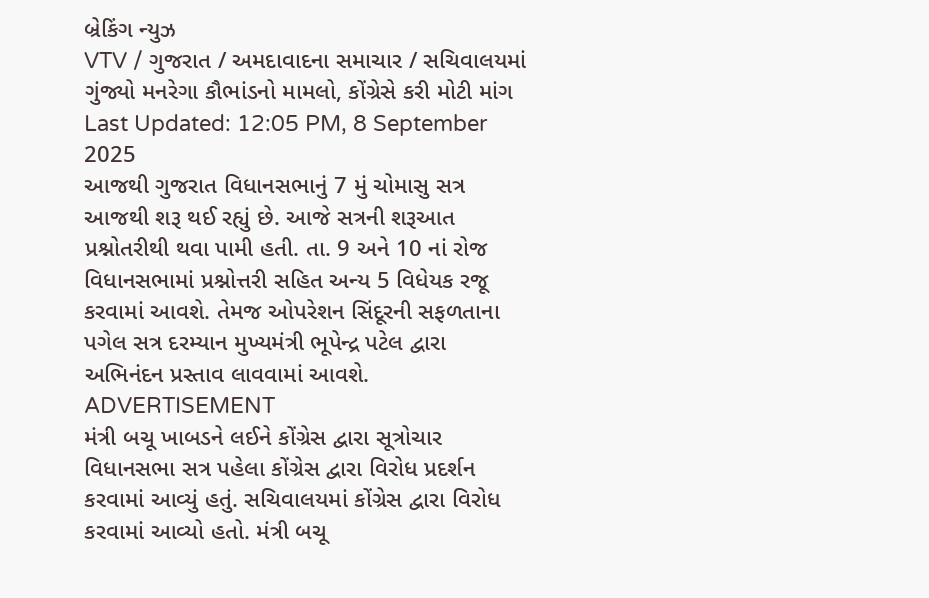બ્રેકિંગ ન્યુઝ
VTV / ગુજરાત / અમદાવાદના સમાચાર / સચિવાલયમાં ગુંજ્યો મનરેગા કૌભાંડનો મામલો, કોંગ્રેસે કરી મોટી માંગ
Last Updated: 12:05 PM, 8 September 2025
આજથી ગુજરાત વિધાનસભાનું 7 મું ચોમાસુ સત્ર આજથી શરૂ થઈ રહ્યું છે. આજે સત્રની શરૂઆત પ્રશ્નોતરીથી થવા પામી હતી. તા. 9 અને 10 નાં રોજ વિધાનસભામાં પ્રશ્નોત્તરી સહિત અન્ય 5 વિધેયક રજૂ કરવામાં આવશે. તેમજ ઓપરેશન સિંદૂરની સફળતાના પગેલ સત્ર દરમ્યાન મુખ્યમંત્રી ભૂપેન્દ્ર પટેલ દ્વારા અભિનંદન પ્રસ્તાવ લાવવામાં આવશે.
ADVERTISEMENT
મંત્રી બચૂ ખાબડને લઈને કોંગ્રેસ દ્વારા સૂત્રોચાર
વિધાનસભા સત્ર પહેલા કોંગ્રેસ દ્વારા વિરોધ પ્રદર્શન કરવામાં આવ્યું હતું. સચિવાલયમાં કોંગ્રેસ દ્વારા વિરોધ કરવામાં આવ્યો હતો. મંત્રી બચૂ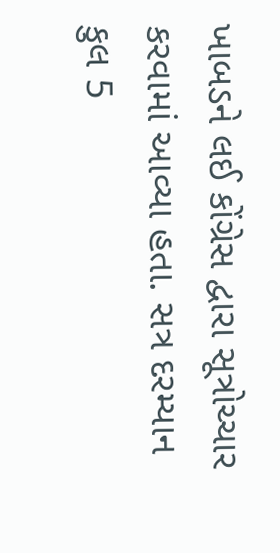ખાબડને લઈ કોંગ્રેસ દ્વારા સૂત્રોચ્ચાર કરવામાં આવ્યા હતા. સત્ર દરમ્યાન કુલ 5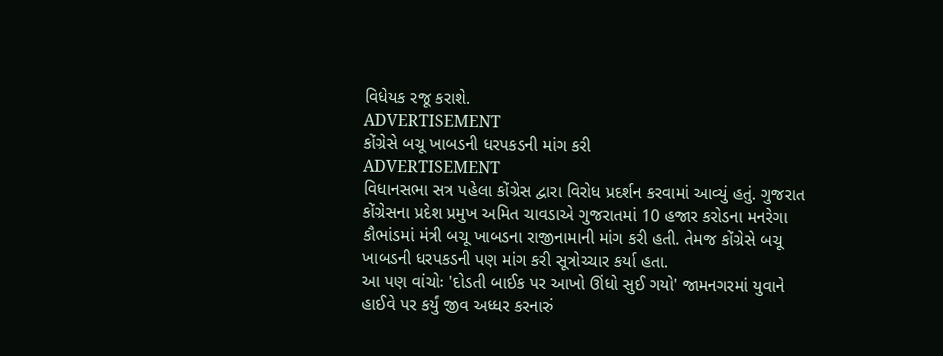વિધેયક રજૂ કરાશે.
ADVERTISEMENT
કોંગ્રેસે બચૂ ખાબડની ધરપકડની માંગ કરી
ADVERTISEMENT
વિધાનસભા સત્ર પહેલા કોંગ્રેસ દ્વારા વિરોધ પ્રદર્શન કરવામાં આવ્યું હતું. ગુજરાત કોંગ્રેસના પ્રદેશ પ્રમુખ અમિત ચાવડાએ ગુજરાતમાં 10 હજાર કરોડના મનરેગા કૌભાંડમાં મંત્રી બચૂ ખાબડના રાજીનામાની માંગ કરી હતી. તેમજ કોંગ્રેસે બચૂ ખાબડની ધરપકડની પણ માંગ કરી સૂત્રોચ્ચાર કર્યા હતા.
આ પણ વાંચોઃ 'દોડતી બાઈક પર આખો ઊંધો સુઈ ગયો' જામનગરમાં યુવાને હાઈવે પર કર્યું જીવ અધ્ધર કરનારું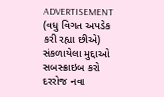ADVERTISEMENT
(વધુ વિગત અપડેક કરી રહ્યા છીએ)
સંકળાયેલા મુદ્દાઓ
સબસ્ક્રાઇબ કરો
દરરોજ નવા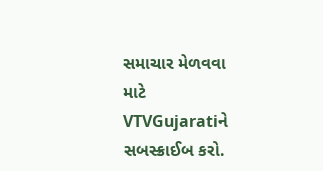સમાચાર મેળવવા માટે VTVGujaratiને સબસ્ક્રાઈબ કરો.